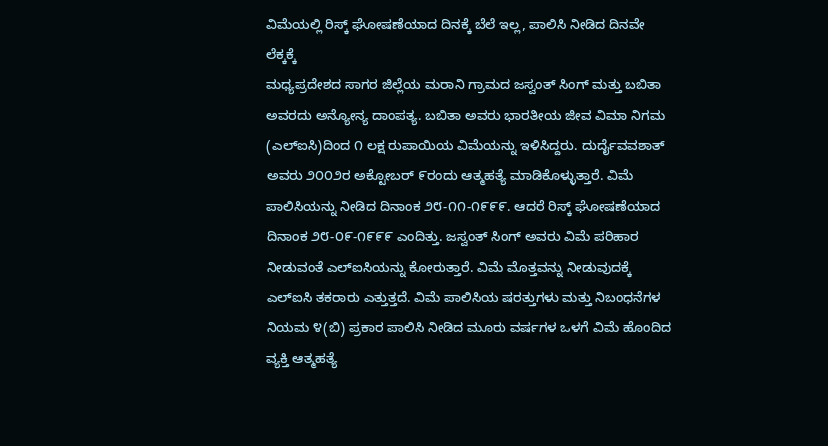ವಿಮೆಯಲ್ಲಿ ರಿಸ್ಕ್ ಘೋಷಣೆಯಾದ ದಿನಕ್ಕೆ ಬೆಲೆ ಇಲ್ಲ, ಪಾಲಿಸಿ ನೀಡಿದ ದಿನವೇ ಲೆಕ್ಕಕ್ಕೆ
ಮಧ್ಯಪ್ರದೇಶದ ಸಾಗರ ಜಿಲ್ಲೆಯ ಮರಾನಿ ಗ್ರಾಮದ ಜಸ್ವಂತ್ ಸಿಂಗ್ ಮತ್ತು ಬಬಿತಾ ಅವರದು ಅನ್ಯೋನ್ಯ ದಾಂಪತ್ಯ. ಬಬಿತಾ ಅವರು ಭಾರತೀಯ ಜೀವ ವಿಮಾ ನಿಗಮ (ಎಲ್ಐಸಿ)ದಿಂದ ೧ ಲಕ್ಷ ರುಪಾಯಿಯ ವಿಮೆಯನ್ನು ಇಳಿಸಿದ್ದರು. ದುರ್ದೈವವಶಾತ್ ಅವರು ೨೦೦೨ರ ಅಕ್ಟೋಬರ್ ೯ರಂದು ಆತ್ಮಹತ್ಯೆ ಮಾಡಿಕೊಳ್ಳುತ್ತಾರೆ. ವಿಮೆ ಪಾಲಿಸಿಯನ್ನು ನೀಡಿದ ದಿನಾಂಕ ೨೮-೧೧-೧೯೯೯. ಆದರೆ ರಿಸ್ಕ್ ಘೋಷಣೆಯಾದ ದಿನಾಂಕ ೨೮-೦೯-೧೯೯೯ ಎಂದಿತ್ತು. ಜಸ್ವಂತ್ ಸಿಂಗ್ ಅವರು ವಿಮೆ ಪರಿಹಾರ ನೀಡುವಂತೆ ಎಲ್ಐಸಿಯನ್ನು ಕೋರುತ್ತಾರೆ. ವಿಮೆ ಮೊತ್ತವನ್ನು ನೀಡುವುದಕ್ಕೆ ಎಲ್ಐಸಿ ತಕರಾರು ಎತ್ತುತ್ತದೆ. ವಿಮೆ ಪಾಲಿಸಿಯ ಷರತ್ತುಗಳು ಮತ್ತು ನಿಬಂಧನೆಗಳ ನಿಯಮ ೪(ಬಿ) ಪ್ರಕಾರ ಪಾಲಿಸಿ ನೀಡಿದ ಮೂರು ವರ್ಷಗಳ ಒಳಗೆ ವಿಮೆ ಹೊಂದಿದ ವ್ಯಕ್ತಿ ಆತ್ಮಹತ್ಯೆ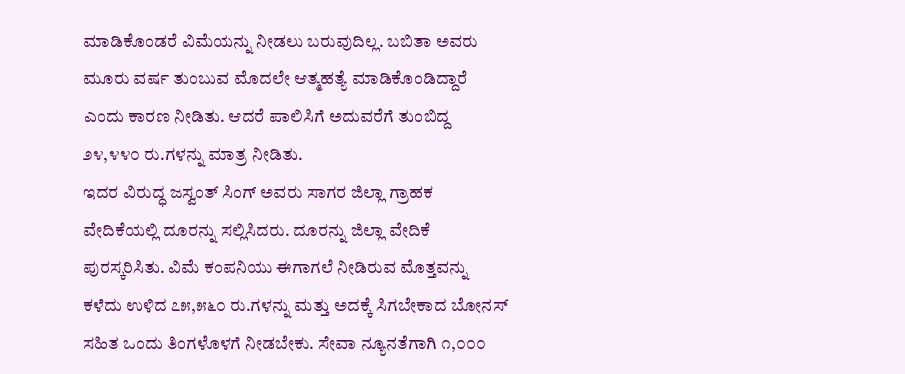ಮಾಡಿಕೊಂಡರೆ ವಿಮೆಯನ್ನು ನೀಡಲು ಬರುವುದಿಲ್ಲ. ಬಬಿತಾ ಅವರು ಮೂರು ವರ್ಷ ತುಂಬುವ ಮೊದಲೇ ಆತ್ಮಹತ್ಯೆ ಮಾಡಿಕೊಂಡಿದ್ದಾರೆ ಎಂದು ಕಾರಣ ನೀಡಿತು. ಆದರೆ ಪಾಲಿಸಿಗೆ ಅದುವರೆಗೆ ತುಂಬಿದ್ದ ೨೪,೪೪೦ ರು.ಗಳನ್ನು ಮಾತ್ರ ನೀಡಿತು.
ಇದರ ವಿರುದ್ಧ ಜಸ್ವಂತ್ ಸಿಂಗ್ ಅವರು ಸಾಗರ ಜಿಲ್ಲಾ ಗ್ರಾಹಕ ವೇದಿಕೆಯಲ್ಲಿ ದೂರನ್ನು ಸಲ್ಲಿಸಿದರು. ದೂರನ್ನು ಜಿಲ್ಲಾ ವೇದಿಕೆ ಪುರಸ್ಕರಿಸಿತು. ವಿಮೆ ಕಂಪನಿಯು ಈಗಾಗಲೆ ನೀಡಿರುವ ಮೊತ್ತವನ್ನು ಕಳೆದು ಉಳಿದ ೭೫,೫೬೦ ರು.ಗಳನ್ನು ಮತ್ತು ಅದಕ್ಕೆ ಸಿಗಬೇಕಾದ ಬೋನಸ್ ಸಹಿತ ಒಂದು ತಿಂಗಳೊಳಗೆ ನೀಡಬೇಕು. ಸೇವಾ ನ್ಯೂನತೆಗಾಗಿ ೧,೦೦೦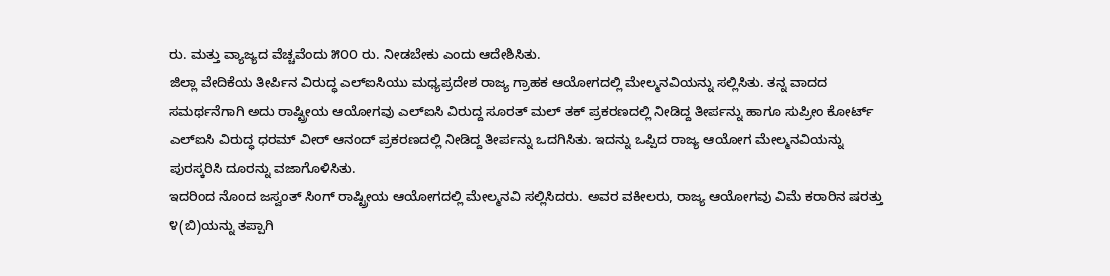ರು. ಮತ್ತು ವ್ಯಾಜ್ಯದ ವೆಚ್ಚವೆಂದು ೫೦೦ ರು. ನೀಡಬೇಕು ಎಂದು ಆದೇಶಿಸಿತು.
ಜಿಲ್ಲಾ ವೇದಿಕೆಯ ತೀರ್ಪಿನ ವಿರುದ್ಧ ಎಲ್ಐಸಿಯು ಮಧ್ಯಪ್ರದೇಶ ರಾಜ್ಯ ಗ್ರಾಹಕ ಆಯೋಗದಲ್ಲಿ ಮೇಲ್ಮನವಿಯನ್ನು ಸಲ್ಲಿಸಿತು. ತನ್ನ ವಾದದ ಸಮರ್ಥನೆಗಾಗಿ ಅದು ರಾಷ್ಟ್ರೀಯ ಆಯೋಗವು ಎಲ್ಐಸಿ ವಿರುದ್ದ ಸೂರತ್ ಮಲ್ ತಕ್ ಪ್ರಕರಣದಲ್ಲಿ ನೀಡಿದ್ದ ತೀರ್ಪನ್ನು ಹಾಗೂ ಸುಪ್ರೀಂ ಕೋರ್ಟ್ ಎಲ್ಐಸಿ ವಿರುದ್ಧ ಧರಮ್ ವೀರ್ ಆನಂದ್ ಪ್ರಕರಣದಲ್ಲಿ ನೀಡಿದ್ದ ತೀರ್ಪನ್ನು ಒದಗಿಸಿತು. ಇದನ್ನು ಒಪ್ಪಿದ ರಾಜ್ಯ ಆಯೋಗ ಮೇಲ್ಮನವಿಯನ್ನು ಪುರಸ್ಕರಿಸಿ ದೂರನ್ನು ವಜಾಗೊಳಿಸಿತು.
ಇದರಿಂದ ನೊಂದ ಜಸ್ವಂತ್ ಸಿಂಗ್ ರಾಷ್ಟ್ರೀಯ ಆಯೋಗದಲ್ಲಿ ಮೇಲ್ಮನವಿ ಸಲ್ಲಿಸಿದರು. ಅವರ ವಕೀಲರು, ರಾಜ್ಯ ಆಯೋಗವು ವಿಮೆ ಕರಾರಿನ ಷರತ್ತು ೪(ಬಿ)ಯನ್ನು ತಪ್ಪಾಗಿ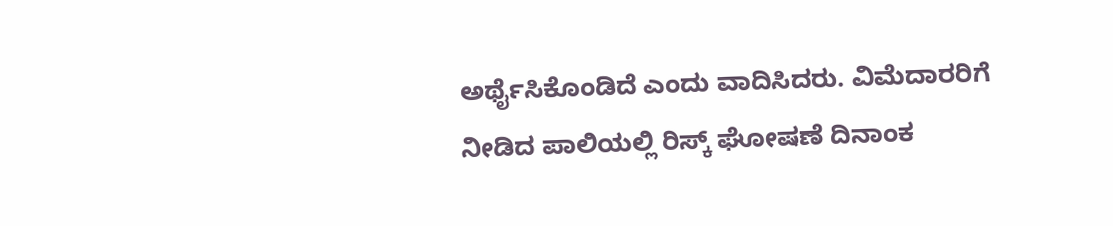ಅರ್ಥೈಸಿಕೊಂಡಿದೆ ಎಂದು ವಾದಿಸಿದರು. ವಿಮೆದಾರರಿಗೆ ನೀಡಿದ ಪಾಲಿಯಲ್ಲಿ ರಿಸ್ಕ್ ಘೋಷಣೆ ದಿನಾಂಕ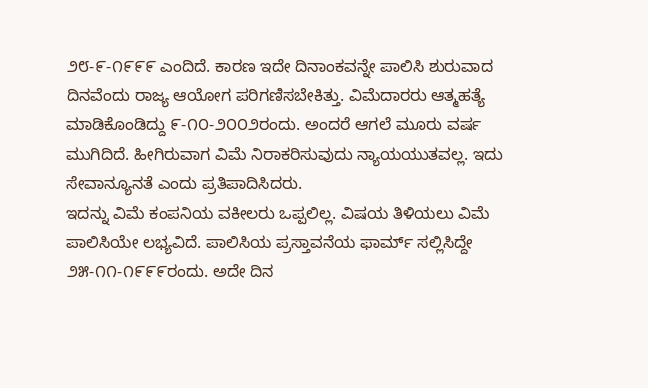೨೮-೯-೧೯೯೯ ಎಂದಿದೆ. ಕಾರಣ ಇದೇ ದಿನಾಂಕವನ್ನೇ ಪಾಲಿಸಿ ಶುರುವಾದ ದಿನವೆಂದು ರಾಜ್ಯ ಆಯೋಗ ಪರಿಗಣಿಸಬೇಕಿತ್ತು. ವಿಮೆದಾರರು ಆತ್ಮಹತ್ಯೆ ಮಾಡಿಕೊಂಡಿದ್ದು ೯-೧೦-೨೦೦೨ರಂದು. ಅಂದರೆ ಆಗಲೆ ಮೂರು ವರ್ಷ ಮುಗಿದಿದೆ. ಹೀಗಿರುವಾಗ ವಿಮೆ ನಿರಾಕರಿಸುವುದು ನ್ಯಾಯಯುತವಲ್ಲ. ಇದು ಸೇವಾನ್ಯೂನತೆ ಎಂದು ಪ್ರತಿಪಾದಿಸಿದರು.
ಇದನ್ನು ವಿಮೆ ಕಂಪನಿಯ ವಕೀಲರು ಒಪ್ಪಲಿಲ್ಲ. ವಿಷಯ ತಿಳಿಯಲು ವಿಮೆ ಪಾಲಿಸಿಯೇ ಲಭ್ಯವಿದೆ. ಪಾಲಿಸಿಯ ಪ್ರಸ್ತಾವನೆಯ ಫಾರ್ಮ್ ಸಲ್ಲಿಸಿದ್ದೇ ೨೫-೧೧-೧೯೯೯ರಂದು. ಅದೇ ದಿನ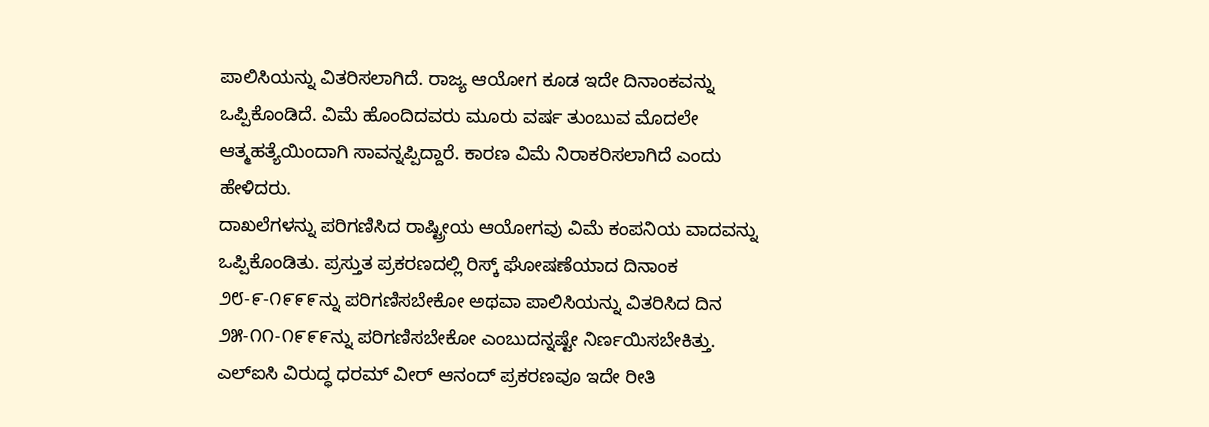ಪಾಲಿಸಿಯನ್ನು ವಿತರಿಸಲಾಗಿದೆ. ರಾಜ್ಯ ಆಯೋಗ ಕೂಡ ಇದೇ ದಿನಾಂಕವನ್ನು ಒಪ್ಪಿಕೊಂಡಿದೆ. ವಿಮೆ ಹೊಂದಿದವರು ಮೂರು ವರ್ಷ ತುಂಬುವ ಮೊದಲೇ ಆತ್ಮಹತ್ಯೆಯಿಂದಾಗಿ ಸಾವನ್ನಪ್ಪಿದ್ದಾರೆ. ಕಾರಣ ವಿಮೆ ನಿರಾಕರಿಸಲಾಗಿದೆ ಎಂದು ಹೇಳಿದರು.
ದಾಖಲೆಗಳನ್ನು ಪರಿಗಣಿಸಿದ ರಾಷ್ಟ್ರೀಯ ಆಯೋಗವು ವಿಮೆ ಕಂಪನಿಯ ವಾದವನ್ನು ಒಪ್ಪಿಕೊಂಡಿತು. ಪ್ರಸ್ತುತ ಪ್ರಕರಣದಲ್ಲಿ ರಿಸ್ಕ್ ಘೋಷಣೆಯಾದ ದಿನಾಂಕ ೨೮-೯-೧೯೯೯ನ್ನು ಪರಿಗಣಿಸಬೇಕೋ ಅಥವಾ ಪಾಲಿಸಿಯನ್ನು ವಿತರಿಸಿದ ದಿನ ೨೫-೧೧-೧೯೯೯ನ್ನು ಪರಿಗಣಿಸಬೇಕೋ ಎಂಬುದನ್ನಷ್ಟೇ ನಿರ್ಣಯಿಸಬೇಕಿತ್ತು. ಎಲ್ಐಸಿ ವಿರುದ್ಧ ಧರಮ್ ವೀರ್ ಆನಂದ್ ಪ್ರಕರಣವೂ ಇದೇ ರೀತಿ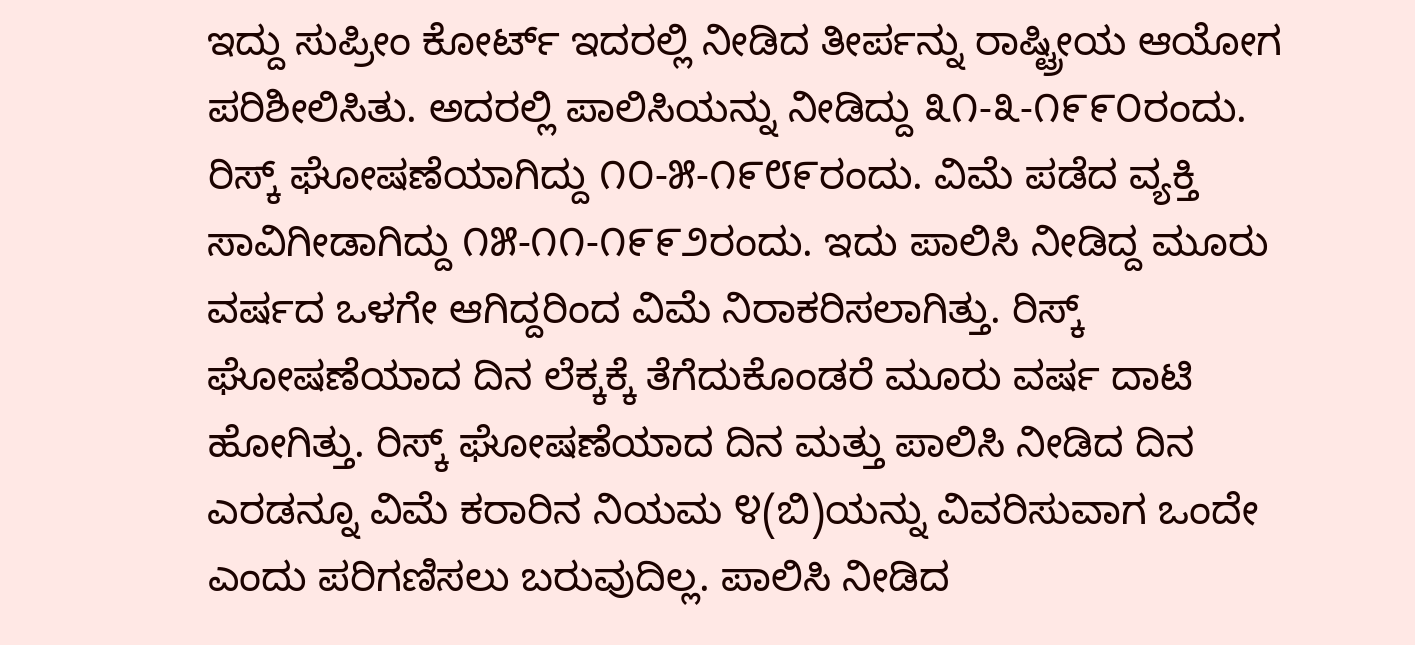ಇದ್ದು ಸುಪ್ರೀಂ ಕೋರ್ಟ್ ಇದರಲ್ಲಿ ನೀಡಿದ ತೀರ್ಪನ್ನು ರಾಷ್ಟ್ರೀಯ ಆಯೋಗ ಪರಿಶೀಲಿಸಿತು. ಅದರಲ್ಲಿ ಪಾಲಿಸಿಯನ್ನು ನೀಡಿದ್ದು ೩೧-೩-೧೯೯೦ರಂದು. ರಿಸ್ಕ್ ಘೋಷಣೆಯಾಗಿದ್ದು ೧೦-೫-೧೯೮೯ರಂದು. ವಿಮೆ ಪಡೆದ ವ್ಯಕ್ತಿ ಸಾವಿಗೀಡಾಗಿದ್ದು ೧೫-೧೧-೧೯೯೨ರಂದು. ಇದು ಪಾಲಿಸಿ ನೀಡಿದ್ದ ಮೂರು ವರ್ಷದ ಒಳಗೇ ಆಗಿದ್ದರಿಂದ ವಿಮೆ ನಿರಾಕರಿಸಲಾಗಿತ್ತು. ರಿಸ್ಕ್ ಘೋಷಣೆಯಾದ ದಿನ ಲೆಕ್ಕಕ್ಕೆ ತೆಗೆದುಕೊಂಡರೆ ಮೂರು ವರ್ಷ ದಾಟಿ ಹೋಗಿತ್ತು. ರಿಸ್ಕ್ ಘೋಷಣೆಯಾದ ದಿನ ಮತ್ತು ಪಾಲಿಸಿ ನೀಡಿದ ದಿನ ಎರಡನ್ನೂ ವಿಮೆ ಕರಾರಿನ ನಿಯಮ ೪(ಬಿ)ಯನ್ನು ವಿವರಿಸುವಾಗ ಒಂದೇ ಎಂದು ಪರಿಗಣಿಸಲು ಬರುವುದಿಲ್ಲ. ಪಾಲಿಸಿ ನೀಡಿದ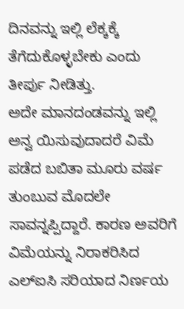ದಿನವನ್ನು ಇಲ್ಲಿ ಲೆಕ್ಕಕ್ಕೆ ತೆಗೆದುಕೊಳ್ಳಬೇಕು ಎಂದು ತೀರ್ಪು ನೀಡಿತ್ತು.
ಅದೇ ಮಾನದಂಡವನ್ನು ಇಲ್ಲಿ ಅನ್ವ ಯಿಸುವುದಾದರೆ ವಿಮೆ ಪಡೆದ ಬಬಿತಾ ಮೂರು ವರ್ಷ ತುಂಬುವ ಮೊದಲೇ ಸಾವನ್ನಪ್ಪಿದ್ದಾರೆ. ಕಾರಣ ಅವರಿಗೆ ವಿಮೆಯನ್ನು ನಿರಾಕರಿಸಿದ ಎಲ್ಐಸಿ ಸರಿಯಾದ ನಿರ್ಣಯ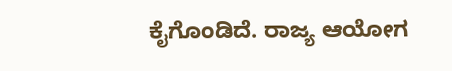ಕೈಗೊಂಡಿದೆ. ರಾಜ್ಯ ಆಯೋಗ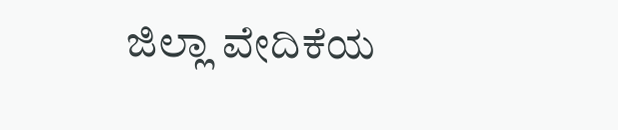ಜಿಲ್ಲಾ ವೇದಿಕೆಯ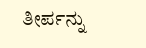ತೀರ್ಪನ್ನು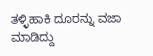ತಳ್ಳಿಹಾಕಿ ದೂರನ್ನು ವಜಾ ಮಾಡಿದ್ದು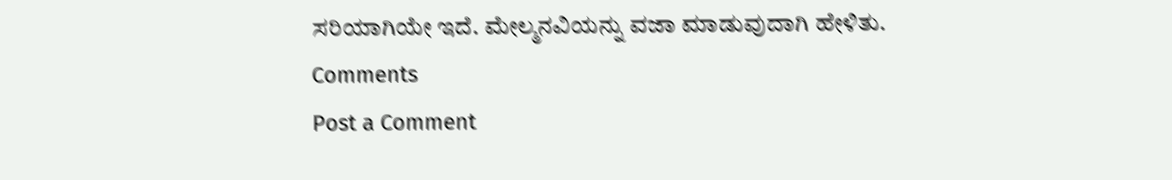ಸರಿಯಾಗಿಯೇ ಇದೆ. ಮೇಲ್ಮನವಿಯನ್ನು ವಜಾ ಮಾಡುವುದಾಗಿ ಹೇಳಿತು.
Comments
Post a Comment